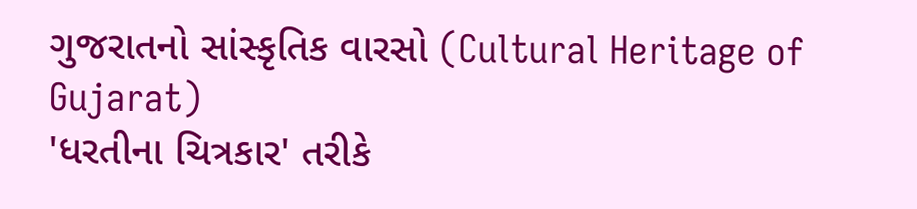ગુજરાતનો સાંસ્કૃતિક વારસો (Cultural Heritage of Gujarat)
'ધરતીના ચિત્રકાર' તરીકે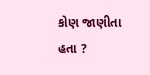કોણ જાણીતા હતા ?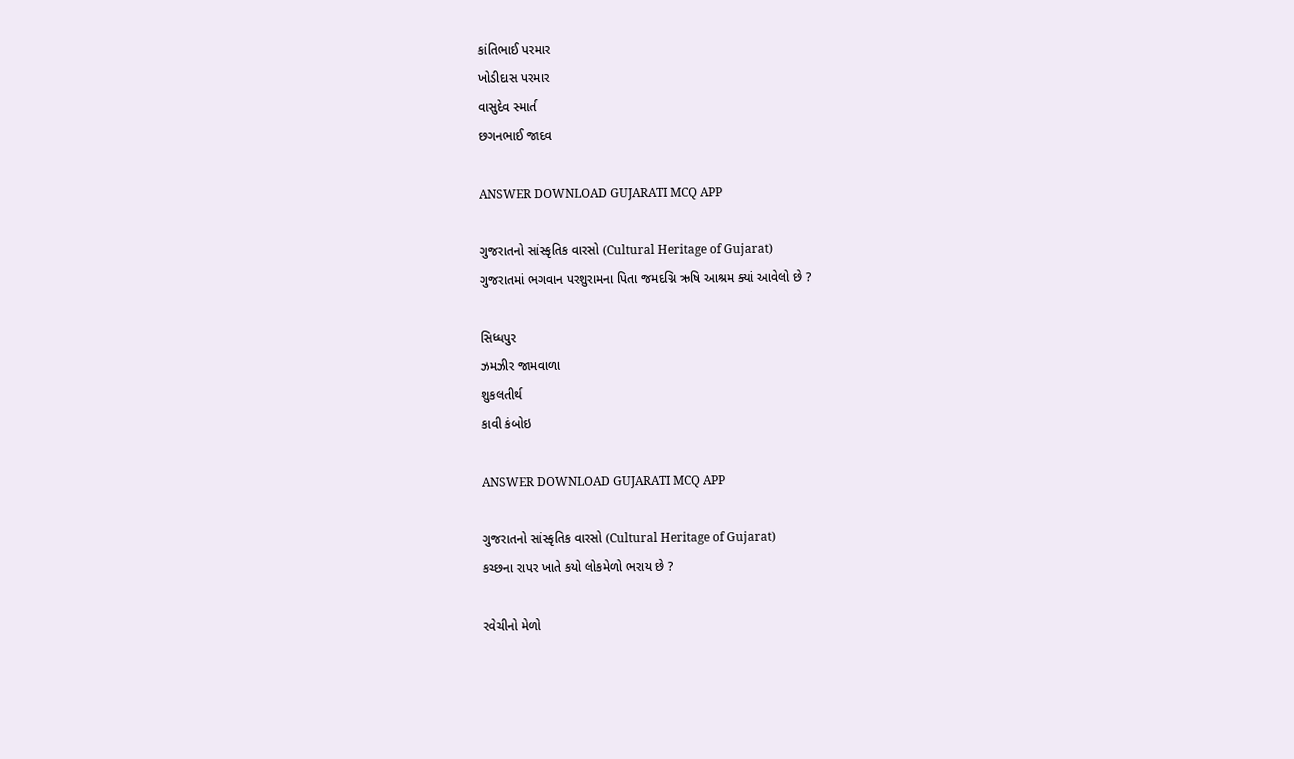કાંતિભાઈ પરમાર
ખોડીદાસ પરમાર
વાસુદેવ સ્માર્ત
છગનભાઈ જાદવ

ANSWER DOWNLOAD GUJARATI MCQ APP

ગુજરાતનો સાંસ્કૃતિક વારસો (Cultural Heritage of Gujarat)
ગુજરાતમાં ભગવાન પરશુરામના પિતા જમદગ્નિ ઋષિ આશ્રમ ક્યાં આવેલો છે ?

સિધ્ધપુર
ઝમઝીર જામવાળા
શુકલતીર્થ
કાવી કંબોઇ

ANSWER DOWNLOAD GUJARATI MCQ APP

ગુજરાતનો સાંસ્કૃતિક વારસો (Cultural Heritage of Gujarat)
કચ્છના રાપર ખાતે કયો લોકમેળો ભરાય છે ?

રવેચીનો મેળો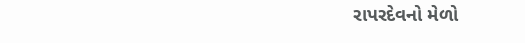રાપરદેવનો મેળો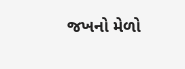જખનો મેળો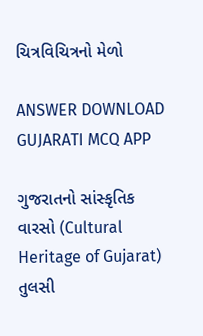ચિત્રવિચિત્રનો મેળો

ANSWER DOWNLOAD GUJARATI MCQ APP

ગુજરાતનો સાંસ્કૃતિક વારસો (Cultural Heritage of Gujarat)
તુલસી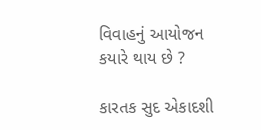વિવાહનું આયોજન કયારે થાય છે ?

કારતક સુદ એકાદશી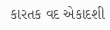કારતક વદ એકાદશી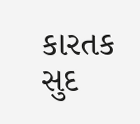કારતક સુદ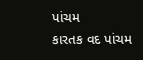પાંચમ
કારતક વદ પાંચમ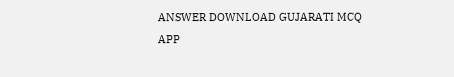ANSWER DOWNLOAD GUJARATI MCQ APP